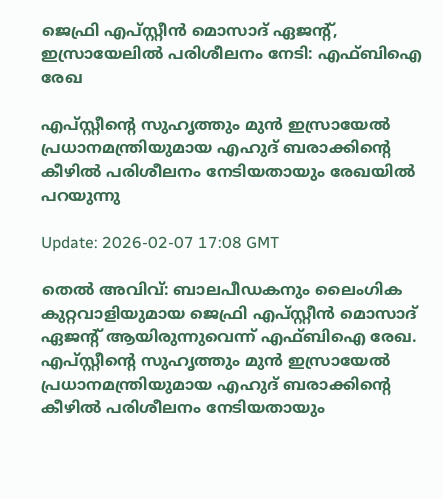ജെഫ്രി എപ്സ്റ്റീൻ മൊസാദ് ഏജന്റ്, ഇസ്രായേലിൽ പരിശീലനം നേടി: എഫ്ബിഐ രേഖ

എപ്സ്റ്റീന്റെ സുഹൃത്തും മുൻ ഇസ്രായേൽ പ്രധാനമന്ത്രിയുമായ എഹുദ് ബരാക്കിന്റെ കീഴിൽ പരിശീലനം നേടിയതായും രേഖയിൽ പറയുന്നു

Update: 2026-02-07 17:08 GMT

തെൽ അവിവ്: ബാലപീഡകനും ലൈംഗിക കുറ്റവാളിയുമായ ജെഫ്രി എപ്‌സ്റ്റീൻ മൊസാദ് ഏജന്റ് ആയിരുന്നുവെന്ന് എഫ്ബിഐ രേഖ. എപ്സ്റ്റീന്റെ സുഹൃത്തും മുൻ ഇസ്രായേൽ പ്രധാനമന്ത്രിയുമായ എഹുദ് ബരാക്കിന്റെ കീഴിൽ പരിശീലനം നേടിയതായും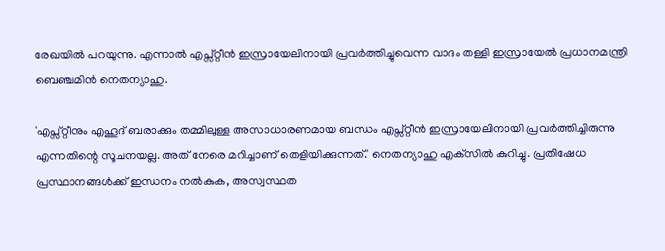രേഖയിൽ പറയുന്നു. എന്നാൽ എപ്സ്റ്റീൻ ഇസ്രായേലിനായി പ്രവർത്തിച്ചുവെന്ന വാദം തള്ളി ഇസ്രായേൽ പ്രധാനമന്ത്രി ബെഞ്ചമിൻ നെതന്യാഹു.

'എപ്സ്റ്റീനും എഹൂദ് ബരാക്കും തമ്മിലുള്ള അസാധാരണമായ ബന്ധം എപ്സ്റ്റീൻ ഇസ്രായേലിനായി പ്രവർത്തിച്ചിരുന്നു എന്നതിന്റെ സൂചനയല്ല. അത് നേരെ മറിച്ചാണ് തെളിയിക്കുന്നത്.' നെതന്യാഹു എക്‌സിൽ കുറിച്ചു. പ്രതിഷേധ പ്രസ്ഥാനങ്ങൾക്ക് ഇന്ധനം നൽകുക, അസ്വസ്ഥത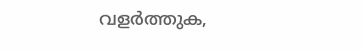വളർത്തുക,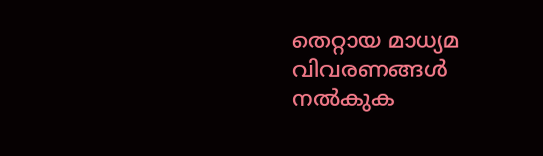തെറ്റായ മാധ്യമ വിവരണങ്ങൾ നൽകുക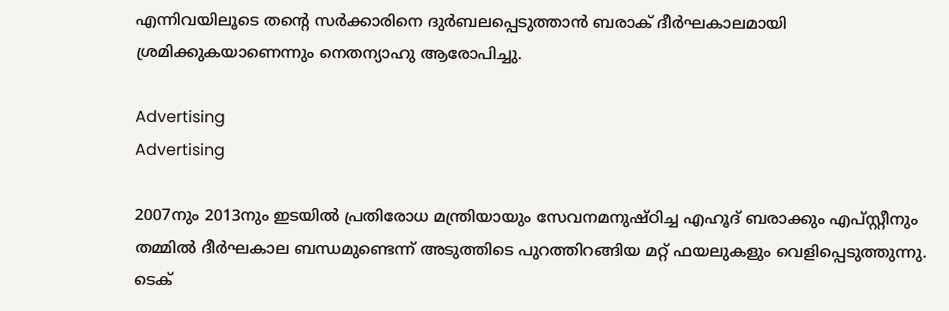എന്നിവയിലൂടെ തന്റെ സർക്കാരിനെ ദുർബലപ്പെടുത്താൻ ബരാക് ദീർഘകാലമായി ശ്രമിക്കുകയാണെന്നും നെതന്യാഹു ആരോപിച്ചു.

Advertising
Advertising

2007നും 2013നും ഇടയിൽ പ്രതിരോധ മന്ത്രിയായും സേവനമനുഷ്ഠിച്ച എഹൂദ് ബരാക്കും എപ്സ്റ്റീനും തമ്മിൽ ദീർഘകാല ബന്ധമുണ്ടെന്ന് അടുത്തിടെ പുറത്തിറങ്ങിയ മറ്റ് ഫയലുകളും വെളിപ്പെടുത്തുന്നു. ടെക്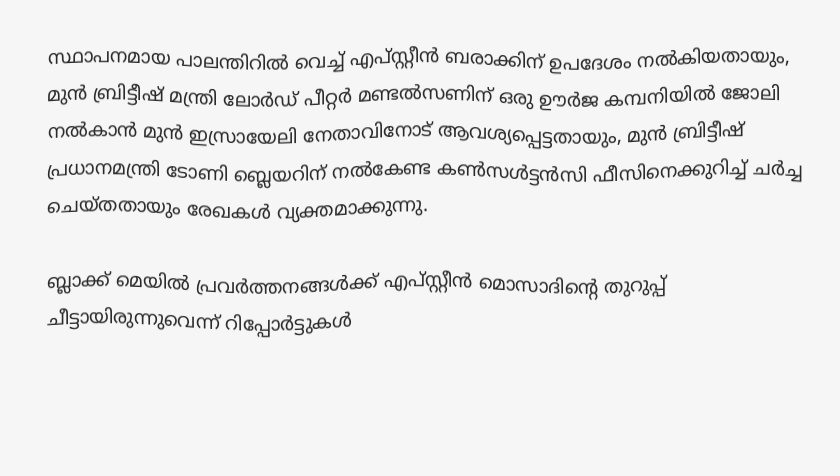സ്ഥാപനമായ പാലന്തിറിൽ വെച്ച് എപ്സ്റ്റീൻ ബരാക്കിന് ഉപദേശം നൽകിയതായും, മുൻ ബ്രിട്ടീഷ് മന്ത്രി ലോർഡ് പീറ്റർ മണ്ടൽസണിന് ഒരു ഊർജ കമ്പനിയിൽ ജോലി നൽകാൻ മുൻ ഇസ്രായേലി നേതാവിനോട് ആവശ്യപ്പെട്ടതായും, മുൻ ബ്രിട്ടീഷ് പ്രധാനമന്ത്രി ടോണി ബ്ലെയറിന് നൽകേണ്ട കൺസൾട്ടൻസി ഫീസിനെക്കുറിച്ച് ചർച്ച ചെയ്തതായും രേഖകൾ വ്യക്തമാക്കുന്നു.

ബ്ലാക്ക് മെയിൽ പ്രവർത്തനങ്ങൾക്ക് എപ്സ്റ്റീൻ മൊസാദിന്റെ തുറുപ്പ് ചീട്ടായിരുന്നുവെന്ന് റിപ്പോർട്ടുകൾ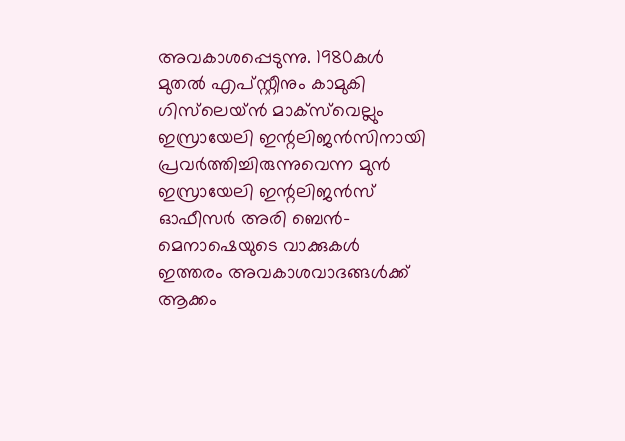അവകാശപ്പെടുന്നു. 1980കൾ മുതൽ എപ്‌സ്റ്റീനും കാമുകി ഗിസ്‌ലെയ്ൻ മാക്‌സ്‌വെല്ലും ഇസ്രായേലി ഇന്റലിജൻസിനായി പ്രവർത്തിച്ചിരുന്നുവെന്ന മുൻ ഇസ്രായേലി ഇന്റലിജൻസ് ഓഫീസർ അരി ബെൻ-മെനാഷെയുടെ വാക്കുകൾ ഇത്തരം അവകാശവാദങ്ങൾക്ക് ആക്കം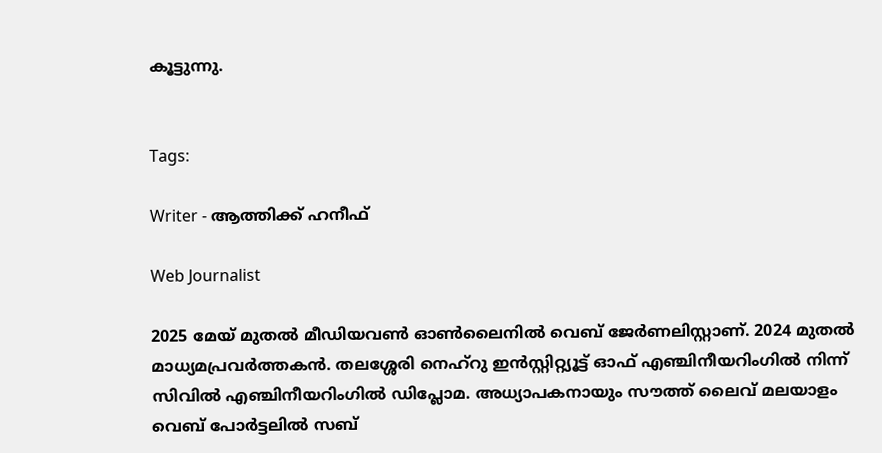കൂട്ടുന്നു.


Tags:

Writer - ആത്തിക്ക് ഹനീഫ്

Web Journalist

2025 മേയ് മുതൽ മീഡിയവൺ ഓൺലൈനിൽ വെബ് ജേർണലിസ്റ്റാണ്. 2024 മുതൽ മാധ്യമപ്രവർത്തകൻ. തലശ്ശേരി നെഹ്‌റു ഇൻസ്റ്റിറ്റ്യൂട്ട് ഓഫ് എഞ്ചിനീയറിംഗിൽ നിന്ന് സിവിൽ എഞ്ചിനീയറിംഗിൽ ഡിപ്ലോമ. അധ്യാപകനായും സൗത്ത് ലൈവ് മലയാളം വെബ് പോർട്ടലിൽ സബ്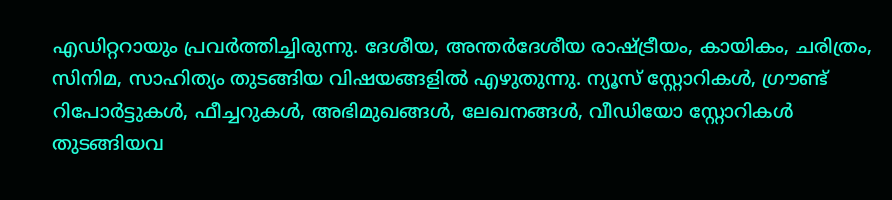എഡിറ്ററായും പ്രവർത്തിച്ചിരുന്നു. ദേശീയ, അന്തർദേശീയ രാഷ്ട്രീയം, കായികം, ചരിത്രം, സിനിമ, സാഹിത്യം തുടങ്ങിയ വിഷയങ്ങളിൽ എഴുതുന്നു. ന്യൂസ് സ്റ്റോറികൾ, ഗ്രൗണ്ട് റിപോർട്ടുകൾ, ഫീച്ചറുകൾ, അഭിമുഖങ്ങൾ, ലേഖനങ്ങൾ, വീഡിയോ സ്റ്റോറികൾ തുടങ്ങിയവ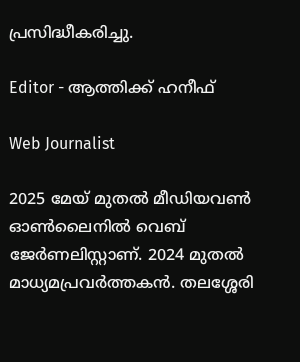പ്രസിദ്ധീകരിച്ചു.

Editor - ആത്തിക്ക് ഹനീഫ്

Web Journalist

2025 മേയ് മുതൽ മീഡിയവൺ ഓൺലൈനിൽ വെബ് ജേർണലിസ്റ്റാണ്. 2024 മുതൽ മാധ്യമപ്രവർത്തകൻ. തലശ്ശേരി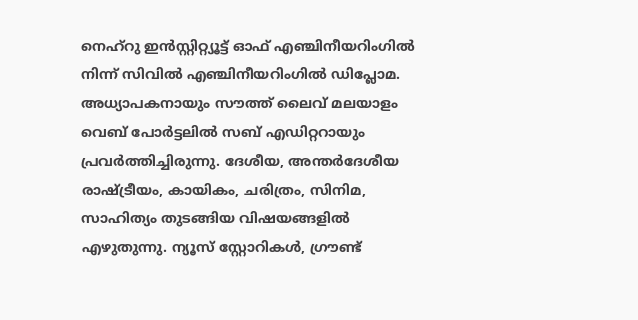നെഹ്‌റു ഇൻസ്റ്റിറ്റ്യൂട്ട് ഓഫ് എഞ്ചിനീയറിംഗിൽ നിന്ന് സിവിൽ എഞ്ചിനീയറിംഗിൽ ഡിപ്ലോമ. അധ്യാപകനായും സൗത്ത് ലൈവ് മലയാളം വെബ് പോർട്ടലിൽ സബ് എഡിറ്ററായും പ്രവർത്തിച്ചിരുന്നു. ദേശീയ, അന്തർദേശീയ രാഷ്ട്രീയം, കായികം, ചരിത്രം, സിനിമ, സാഹിത്യം തുടങ്ങിയ വിഷയങ്ങളിൽ എഴുതുന്നു. ന്യൂസ് സ്റ്റോറികൾ, ഗ്രൗണ്ട്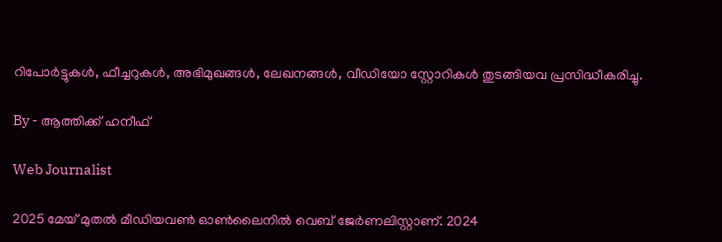റിപോർട്ടുകൾ, ഫീച്ചറുകൾ, അഭിമുഖങ്ങൾ, ലേഖനങ്ങൾ, വീഡിയോ സ്റ്റോറികൾ തുടങ്ങിയവ പ്രസിദ്ധീകരിച്ചു.

By - ആത്തിക്ക് ഹനീഫ്

Web Journalist

2025 മേയ് മുതൽ മീഡിയവൺ ഓൺലൈനിൽ വെബ് ജേർണലിസ്റ്റാണ്. 2024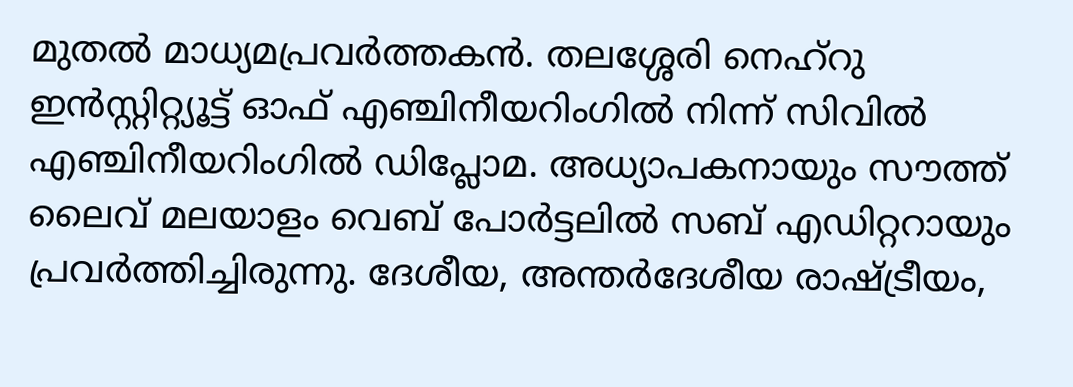മുതൽ മാധ്യമപ്രവർത്തകൻ. തലശ്ശേരി നെഹ്‌റു ഇൻസ്റ്റിറ്റ്യൂട്ട് ഓഫ് എഞ്ചിനീയറിംഗിൽ നിന്ന് സിവിൽ എഞ്ചിനീയറിംഗിൽ ഡിപ്ലോമ. അധ്യാപകനായും സൗത്ത് ലൈവ് മലയാളം വെബ് പോർട്ടലിൽ സബ് എഡിറ്ററായും പ്രവർത്തിച്ചിരുന്നു. ദേശീയ, അന്തർദേശീയ രാഷ്ട്രീയം,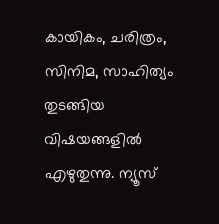കായികം, ചരിത്രം, സിനിമ, സാഹിത്യം തുടങ്ങിയ വിഷയങ്ങളിൽ എഴുതുന്നു. ന്യൂസ്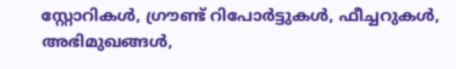സ്റ്റോറികൾ, ഗ്രൗണ്ട് റിപോർട്ടുകൾ, ഫീച്ചറുകൾ, അഭിമുഖങ്ങൾ,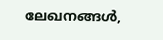ലേഖനങ്ങൾ,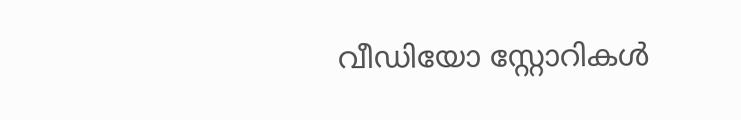വീഡിയോ സ്റ്റോറികൾ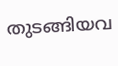തുടങ്ങിയവ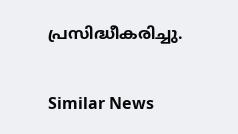പ്രസിദ്ധീകരിച്ചു.

Similar News